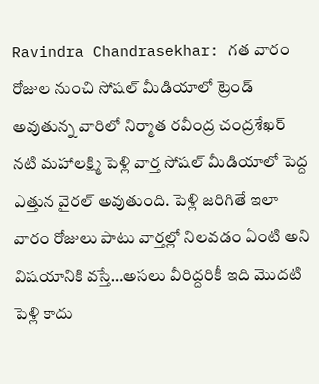Ravindra Chandrasekhar: గత వారం రోజుల నుంచి సోషల్ మీడియాలో ట్రెండ్ అవుతున్న వారిలో నిర్మాత రవీంద్ర చంద్రశేఖర్ నటి మహాలక్ష్మి పెళ్లి వార్త సోషల్ మీడియాలో పెద్ద ఎత్తున వైరల్ అవుతుంది. పెళ్లి జరిగితే ఇలా వారం రోజులు పాటు వార్తల్లో నిలవడం ఏంటి అని విషయానికి వస్తే…అసలు వీరిద్దరికీ ఇది మొదటి పెళ్లి కాదు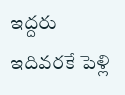ఇద్దరు ఇదివరకే పెళ్లి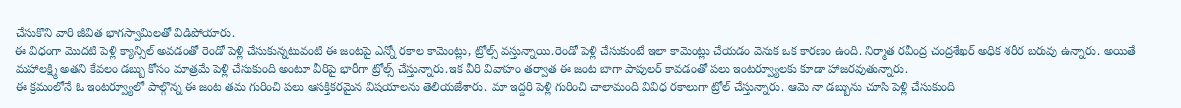చేసుకొని వారి జీవిత భాగస్వామిలతో విడిపోయారు.
ఈ విధంగా మొదటి పెళ్లి క్యాన్సిల్ అవడంతో రెండో పెళ్లి చేసుకున్నటువంటి ఈ జంటపై ఎన్నో రకాల కామెంట్లు, ట్రోల్స్ వస్తున్నాయి.రెండో పెళ్లి చేసుకుంటే ఇలా కామెంట్లు చేయడం వెనుక ఒక కారణం ఉంది. నిర్మాత రవీంద్ర చంద్రశేఖర్ అధిక శరీర బరువు ఉన్నారు. అయితే మహాలక్ష్మి అతని కేవలం డబ్బు కోసం మాత్రమే పెళ్లి చేసుకుంది అంటూ వీరిపై భారీగా ట్రోల్స్ చేస్తున్నారు.ఇక వీరి వివాహం తర్వాత ఈ జంట బాగా పాపులర్ కావడంతో పలు ఇంటర్వ్యూలకు కూడా హాజరవుతున్నారు.
ఈ క్రమంలోనే ఓ ఇంటర్వ్యూలో పాల్గొన్న ఈ జంట తమ గురించి పలు ఆసక్తికరమైన విషయాలను తెలియజేశారు. మా ఇద్దరి పెళ్లి గురించి చాలామంది వివిధ రకాలుగా ట్రోల్ చేస్తున్నారు. ఆమె నా డబ్బును చూసి పెళ్లి చేసుకుంది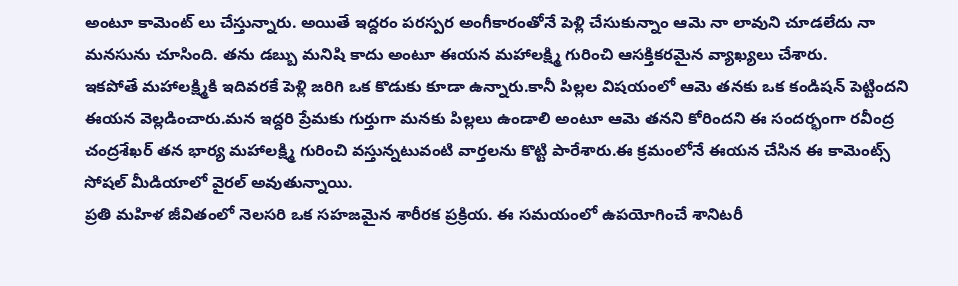అంటూ కామెంట్ లు చేస్తున్నారు. అయితే ఇద్దరం పరస్పర అంగీకారంతోనే పెళ్లి చేసుకున్నాం ఆమె నా లావుని చూడలేదు నా మనసును చూసింది. తను డబ్బు మనిషి కాదు అంటూ ఈయన మహాలక్ష్మి గురించి ఆసక్తికరమైన వ్యాఖ్యలు చేశారు.
ఇకపోతే మహాలక్ష్మికి ఇదివరకే పెళ్లి జరిగి ఒక కొడుకు కూడా ఉన్నారు.కానీ పిల్లల విషయంలో ఆమె తనకు ఒక కండిషన్ పెట్టిందని ఈయన వెల్లడించారు.మన ఇద్దరి ప్రేమకు గుర్తుగా మనకు పిల్లలు ఉండాలి అంటూ ఆమె తనని కోరిందని ఈ సందర్భంగా రవీంద్ర చంద్రశేఖర్ తన భార్య మహాలక్ష్మి గురించి వస్తున్నటువంటి వార్తలను కొట్టి పారేశారు.ఈ క్రమంలోనే ఈయన చేసిన ఈ కామెంట్స్ సోషల్ మీడియాలో వైరల్ అవుతున్నాయి.
ప్రతి మహిళ జీవితంలో నెలసరి ఒక సహజమైన శారీరక ప్రక్రియ. ఈ సమయంలో ఉపయోగించే శానిటరీ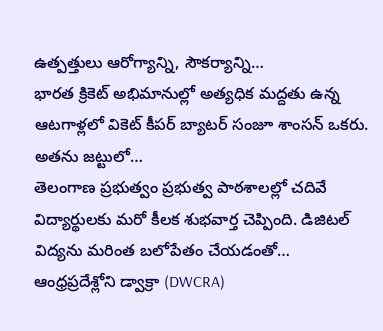ఉత్పత్తులు ఆరోగ్యాన్ని, సౌకర్యాన్ని…
భారత క్రికెట్ అభిమానుల్లో అత్యధిక మద్దతు ఉన్న ఆటగాళ్లలో వికెట్ కీపర్ బ్యాటర్ సంజూ శాంసన్ ఒకరు. అతను జట్టులో…
తెలంగాణ ప్రభుత్వం ప్రభుత్వ పాఠశాలల్లో చదివే విద్యార్థులకు మరో కీలక శుభవార్త చెప్పింది. డిజిటల్ విద్యను మరింత బలోపేతం చేయడంతో…
ఆంధ్రప్రదేశ్లోని డ్వాక్రా (DWCRA)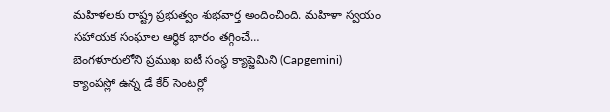మహిళలకు రాష్ట్ర ప్రభుత్వం శుభవార్త అందించింది. మహిళా స్వయం సహాయక సంఘాల ఆర్థిక భారం తగ్గించే…
బెంగళూరులోని ప్రముఖ ఐటీ సంస్థ క్యాప్జెమిని (Capgemini) క్యాంపస్లో ఉన్న డే కేర్ సెంటర్లో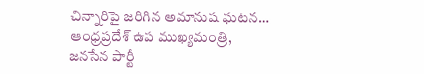చిన్నారిపై జరిగిన అమానుష ఘటన…
ఆంధ్రప్రదేశ్ ఉప ముఖ్యమంత్రి, జనసేన పార్టీ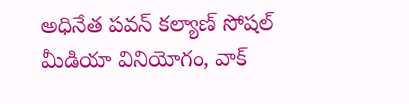అధినేత పవన్ కల్యాణ్ సోషల్ మీడియా వినియోగం, వాక్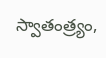స్వాతంత్ర్యం,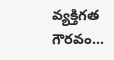వ్యక్తిగత గౌరవం…